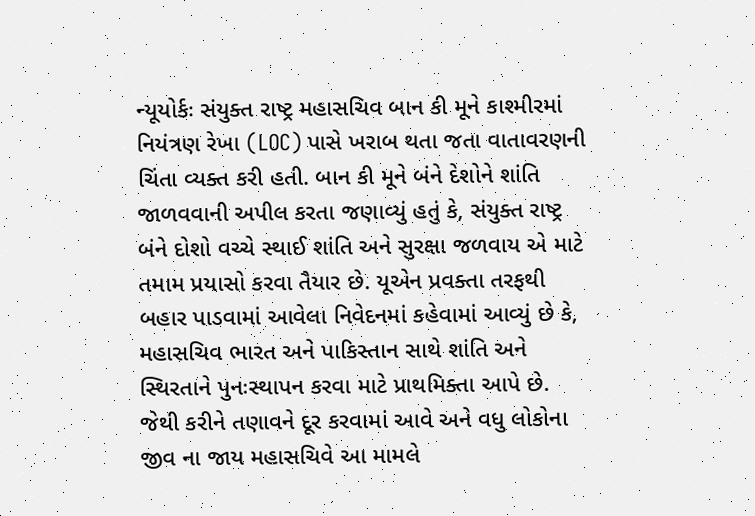ન્યૂયોર્કઃ સંયુક્ત રાષ્ટ્ર મહાસચિવ બાન કી મૂને કાશ્મીરમાં નિયંત્રણ રેખા (LOC) પાસે ખરાબ થતા જતા વાતાવરણની ચિંતા વ્યક્ત કરી હતી. બાન કી મૂને બંને દેશોને શાંતિ જાળવવાની અપીલ કરતા જણાવ્યું હતું કે, સંયુક્ત રાષ્ટ્ર બંને દોશો વચ્ચે સ્થાઈ શાંતિ અને સુરક્ષા જળવાય એ માટે તમામ પ્રયાસો કરવા તૈયાર છે. યૂએન પ્રવક્તા તરફથી બહાર પાડવામાં આવેલા નિવેદનમાં કહેવામાં આવ્યું છે કે, મહાસચિવ ભારત અને પાકિસ્તાન સાથે શાંતિ અને સ્થિરતાને પુનઃસ્થાપન કરવા માટે પ્રાથમિક્તા આપે છે. જેથી કરીને તણાવને દૂર કરવામાં આવે અને વધુ લોકોના જીવ ના જાય મહાસચિવે આ મામલે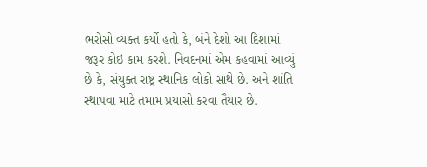ભરોસો વ્યક્ત કર્યો હતો કે, બંને દેશો આ દિશામાં જરૂર કોઇ કામ કરશે. નિવદનમાં એમ કહવામાં આવ્યું છે કે, સંયુક્ત રાષ્ટ્ર સ્થાનિક લોકો સાથે છે. અને શાંતિ સ્થાપવા માટે તમામ પ્રયાસો કરવા તૈયાર છે.